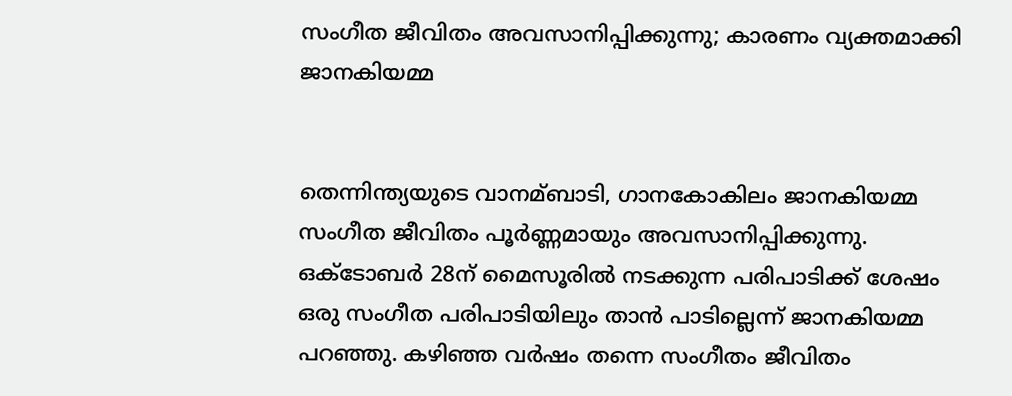സംഗീത ജീവിതം അവസാനിപ്പിക്കുന്നു; കാരണം വ്യക്തമാക്കി ജാനകിയമ്മ


തെന്നിന്ത്യയുടെ വാനമ്ബാടി, ഗാനകോകിലം ജാനകിയമ്മ സംഗീത ജീവിതം പൂര്‍ണ്ണമായും അവസാനിപ്പിക്കുന്നു. ഒക്ടോബര്‍ 28ന് മൈസൂരില്‍ നടക്കുന്ന പരിപാടിക്ക് ശേഷം ഒരു സംഗീത പരിപാടിയിലും താന്‍ പാടില്ലെന്ന് ജാനകിയമ്മ പറഞ്ഞു. കഴിഞ്ഞ വര്‍ഷം തന്നെ സംഗീതം ജീവിതം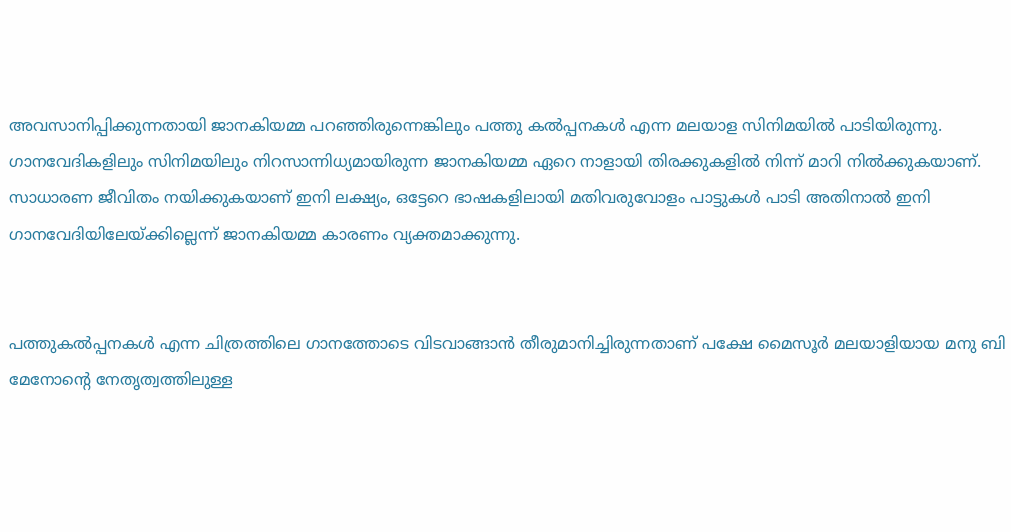അവസാനിപ്പിക്കുന്നതായി ജാനകിയമ്മ പറഞ്ഞിരുന്നെങ്കിലും പത്തു കല്‍പ്പനകള്‍ എന്ന മലയാള സിനിമയില്‍ പാടിയിരുന്നു. ഗാനവേദികളിലും സിനിമയിലും നിറസാന്നിധ്യമായിരുന്ന ജാനകിയമ്മ ഏറെ നാളായി തിരക്കുകളില്‍ നിന്ന് മാറി നില്‍ക്കുകയാണ്. സാധാരണ ജീവിതം നയിക്കുകയാണ് ഇനി ലക്ഷ്യം, ഒട്ടേറെ ഭാഷകളിലായി മതിവരുവോളം പാട്ടുകള്‍ പാടി അതിനാല്‍ ഇനി ഗാനവേദിയിലേയ്ക്കില്ലെന്ന് ജാനകിയമ്മ കാരണം വ്യക്തമാക്കുന്നു.


പത്തുകല്‍പ്പനകള്‍ എന്ന ചിത്രത്തിലെ ഗാനത്തോടെ വിടവാങ്ങാന്‍ തീരുമാനിച്ചിരുന്നതാണ് പക്ഷേ മൈസൂര്‍ മലയാളിയായ മനു ബി മേനോന്റെ നേതൃത്വത്തിലുള്ള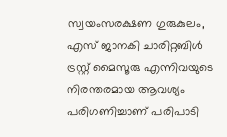സ്വയംസരക്ഷണ ഗുരുകുലം, എസ് ജാനകി ചാരിറ്റബിള്‍ ട്രസ്റ്റ് മൈസൂരു എന്നിവയുടെ നിരന്തരമായ ആവശ്യം പരിഗണിച്ചാണ് പരിപാടി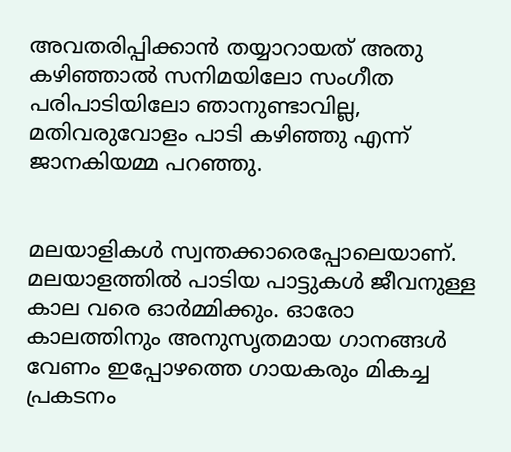അവതരിപ്പിക്കാന്‍ തയ്യാറായത് അതു കഴിഞ്ഞാല്‍ സനിമയിലോ സംഗീത പരിപാടിയിലോ ഞാനുണ്ടാവില്ല, മതിവരുവോളം പാടി കഴിഞ്ഞു എന്ന് ജാനകിയമ്മ പറഞ്ഞു.


മലയാളികള്‍ സ്വന്തക്കാരെപ്പോലെയാണ്. മലയാളത്തില്‍ പാടിയ പാട്ടുകള്‍ ജീവനുള്ള കാല വരെ ഓര്‍മ്മിക്കും. ഓരോ കാലത്തിനും അനുസൃതമായ ഗാനങ്ങള്‍ വേണം ഇപ്പോഴത്തെ ഗായകരും മികച്ച പ്രകടനം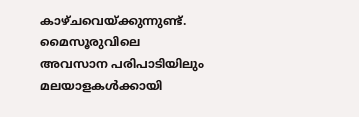കാഴ്ചവെയ്ക്കുന്നുണ്ട്. മൈസൂരുവിലെ അവസാന പരിപാടിയിലും മലയാളകള്‍ക്കായി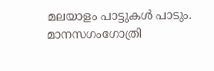മലയാളം പാട്ടുകള്‍ പാടും. മാനസഗംഗോത്രി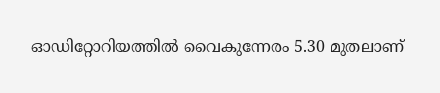ഓഡിറ്റോറിയത്തില്‍ വൈകുന്നേരം 5.30 മുതലാണ്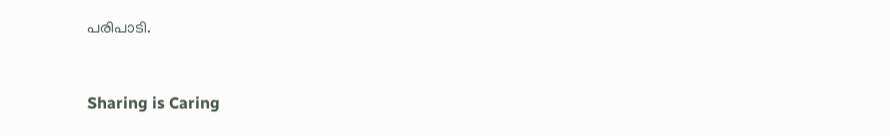പരിപാടി.



Sharing is Caring